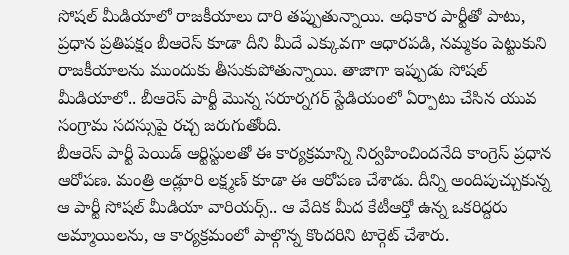సోషల్ మీడియాలో రాజకీయాలు దారి తప్పుతున్నాయి. అధికార పార్టీతో పాటు, ప్రధాన ప్రతిపక్షం బీఆరెస్ కూడా దీని మీదే ఎక్కువగా ఆధారపడి, నమ్మకం పెట్టుకుని రాజకీయాలను ముందుకు తీసుకుపోతున్నాయి. తాజాగా ఇప్పుడు సోషల్ మీడియాలో.. బీఆరెస్ పార్టీ మొన్న సరూర్నగర్ స్టేడియంలో ఏర్పాటు చేసిన యువ సంగ్రామ సదస్సుపై రచ్చ జరుగుతోంది.
బీఆరెస్ పార్టీ పెయిడ్ ఆర్టిస్టులతో ఈ కార్యక్రమాన్ని నిర్వహించిందనేది కాంగ్రెస్ ప్రధాన ఆరోపణ. మంత్రి అడ్లూరి లక్ష్మణ్ కూడా ఈ ఆరోపణ చేశాడు. దీన్ని అందిపుచ్చుకున్న ఆ పార్టీ సోషల్ మీడియా వారియర్స్.. ఆ వేదిక మీద కేటీఆర్తో ఉన్న ఒకరిద్దరు అమ్మాయిలను, ఆ కార్యక్రమంలో పాల్గొన్న కొందరిని టార్గెట్ చేశారు.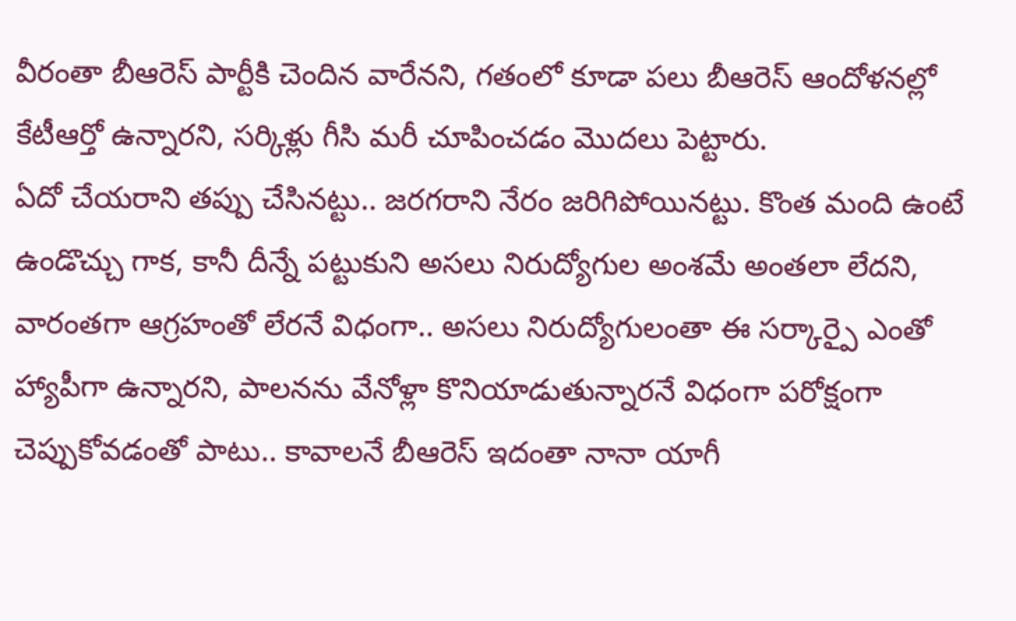వీరంతా బీఆరెస్ పార్టీకి చెందిన వారేనని, గతంలో కూడా పలు బీఆరెస్ ఆందోళనల్లో కేటీఆర్తో ఉన్నారని, సర్కిళ్లు గీసి మరీ చూపించడం మొదలు పెట్టారు.
ఏదో చేయరాని తప్పు చేసినట్టు.. జరగరాని నేరం జరిగిపోయినట్టు. కొంత మంది ఉంటే ఉండొచ్చు గాక, కానీ దీన్నే పట్టుకుని అసలు నిరుద్యోగుల అంశమే అంతలా లేదని, వారంతగా ఆగ్రహంతో లేరనే విధంగా.. అసలు నిరుద్యోగులంతా ఈ సర్కార్పై ఎంతో హ్యాపీగా ఉన్నారని, పాలనను వేనోళ్లా కొనియాడుతున్నారనే విధంగా పరోక్షంగా చెప్పుకోవడంతో పాటు.. కావాలనే బీఆరెస్ ఇదంతా నానా యాగీ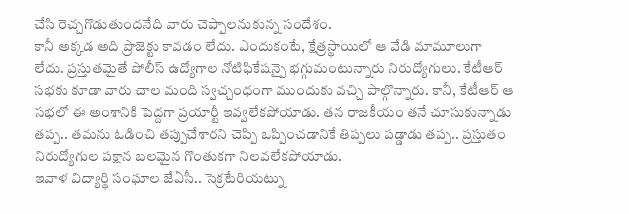చేసి రెచ్చగొడుతుందనేది వారు చెప్పాలనుకున్న సందేశం.
కానీ అక్కడ అది ప్రొజెక్టు కావడం లేదు. ఎందుకంటే, క్షేత్రస్థాయిలో ఆ వేడి మామూలుగా లేదు. ప్రస్తుతమైతే పోలీస్ ఉద్యోగాల నోటిఫికేషన్పై భగ్గుమంటున్నారు నిరుద్యోగులు. కేటీఆర్ సభకు కూడా వారు చాల మంది స్వచ్చంధంగా ముందుకు వచ్చి పాల్గొన్నారు. కానీ, కేటీఆర్ ఆ సభలో ఈ అంశానికి పెద్దగా ప్రయార్టీ ఇవ్వలేకపోయాడు. తన రాజకీయం తనే చూసుకున్నాడు తప్ప.. తమను ఓడించి తప్పుచేశారని చెప్పి ఒప్పించడానికే తిప్పలు పడ్డాడు తప్ప.. ప్రస్తుతం నిరుద్యోగుల పక్షాన బలమైన గొంతుకగా నిలవలేకపోయాడు.
ఇవాళ విద్యార్థి సంఘాల జేఏసీ.. సెక్రటేరియట్ను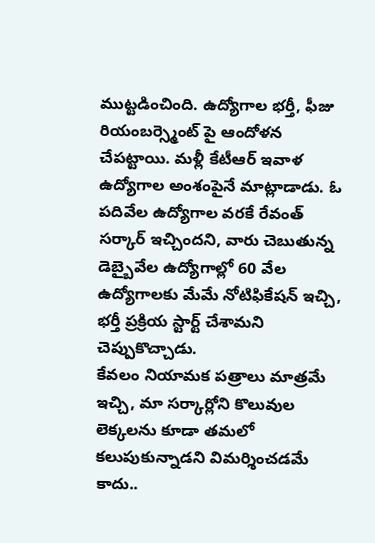ముట్టడించింది. ఉద్యోగాల భర్తీ, ఫీజు రియంబర్స్మెంట్ పై ఆందోళన చేపట్టాయి. మళ్లీ కేటీఆర్ ఇవాళ ఉద్యోగాల అంశంపైనే మాట్లాడాడు. ఓ పదివేల ఉద్యోగాల వరకే రేవంత్ సర్కార్ ఇచ్చిందని, వారు చెబుతున్న డెబ్బైవేల ఉద్యోగాల్లో 60 వేల ఉద్యోగాలకు మేమే నోటిఫికేషన్ ఇచ్చి, భర్తీ ప్రక్రియ స్టార్ట్ చేశామని చెప్పుకొచ్చాడు.
కేవలం నియామక పత్రాలు మాత్రమే ఇచ్చి, మా సర్కార్లోని కొలువుల లెక్కలను కూడా తమలో కలుపుకున్నాడని విమర్శించడమే కాదు..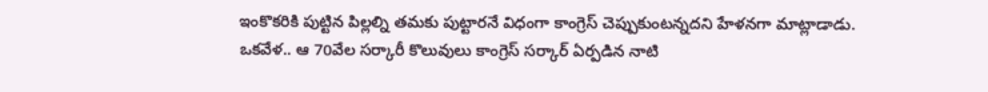ఇంకొకరికి పుట్టిన పిల్లల్ని తమకు పుట్టారనే విధంగా కాంగ్రెస్ చెప్పుకుంటన్నదని హేళనగా మాట్లాడాడు. ఒకవేళ.. ఆ 70వేల సర్కారీ కొలువులు కాంగ్రెస్ సర్కార్ ఏర్పడిన నాటి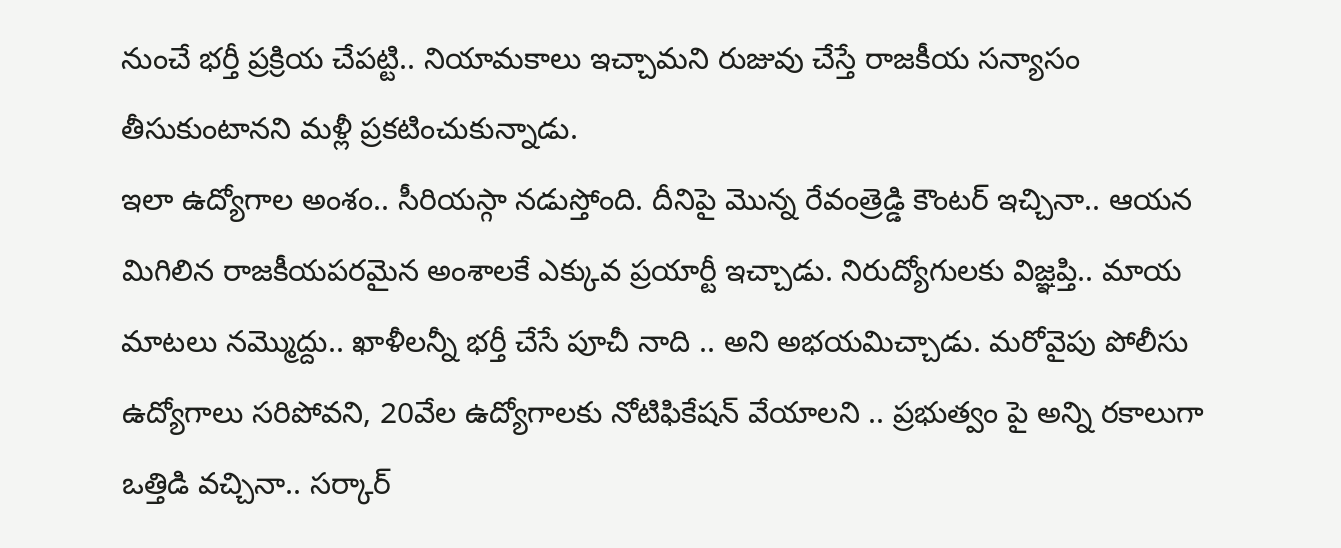నుంచే భర్తీ ప్రక్రియ చేపట్టి.. నియామకాలు ఇచ్చామని రుజువు చేస్తే రాజకీయ సన్యాసం తీసుకుంటానని మళ్లీ ప్రకటించుకున్నాడు.
ఇలా ఉద్యోగాల అంశం.. సీరియస్గా నడుస్తోంది. దీనిపై మొన్న రేవంత్రెడ్డి కౌంటర్ ఇచ్చినా.. ఆయన మిగిలిన రాజకీయపరమైన అంశాలకే ఎక్కువ ప్రయార్టీ ఇచ్చాడు. నిరుద్యోగులకు విజ్ఞప్తి.. మాయ మాటలు నమ్మొద్దు.. ఖాళీలన్నీ భర్తీ చేసే పూచీ నాది .. అని అభయమిచ్చాడు. మరోవైపు పోలీసు ఉద్యోగాలు సరిపోవని, 20వేల ఉద్యోగాలకు నోటిఫికేషన్ వేయాలని .. ప్రభుత్వం పై అన్ని రకాలుగా ఒత్తిడి వచ్చినా.. సర్కార్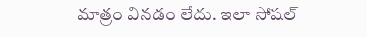మాత్రం వినడం లేదు. ఇలా సోషల్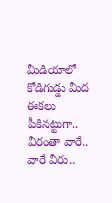మీడియాలో కోడిగుడ్డు మీద ఈకలు పీకినట్టుగా.. వీరంతా వారే.. వారే వీరు..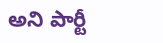అని పార్టీ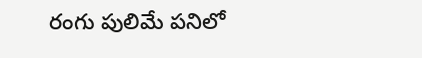రంగు పులిమే పనిలో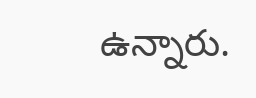ఉన్నారు.